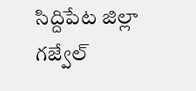సిద్దిపేట జిల్లా గజ్వేల్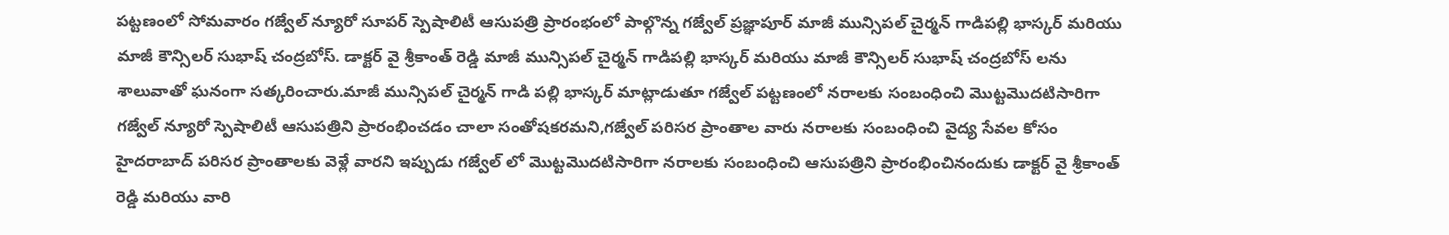పట్టణంలో సోమవారం గజ్వేల్ న్యూరో సూపర్ స్పెషాలిటీ ఆసుపత్రి ప్రారంభంలో పాల్గొన్న గజ్వేల్ ప్రజ్ఞాపూర్ మాజీ మున్సిపల్ చైర్మన్ గాడిపల్లి భాస్కర్ మరియు మాజీ కౌన్సిలర్ సుభాష్ చంద్రబోస్. డాక్టర్ వై శ్రీకాంత్ రెడ్డి మాజీ మున్సిపల్ చైర్మన్ గాడిపల్లి భాస్కర్ మరియు మాజీ కౌన్సిలర్ సుభాష్ చంద్రబోస్ లను శాలువాతో ఘనంగా సత్కరించారు.మాజీ మున్సిపల్ చైర్మన్ గాడి పల్లి భాస్కర్ మాట్లాడుతూ గజ్వేల్ పట్టణంలో నరాలకు సంబంధించి మొట్టమొదటిసారిగా గజ్వేల్ న్యూరో స్పెషాలిటీ ఆసుపత్రిని ప్రారంభించడం చాలా సంతోషకరమని,గజ్వేల్ పరిసర ప్రాంతాల వారు నరాలకు సంబంధించి వైద్య సేవల కోసం హైదరాబాద్ పరిసర ప్రాంతాలకు వెళ్లే వారని ఇప్పుడు గజ్వేల్ లో మొట్టమొదటిసారిగా నరాలకు సంబంధించి ఆసుపత్రిని ప్రారంభించినందుకు డాక్టర్ వై శ్రీకాంత్ రెడ్డి మరియు వారి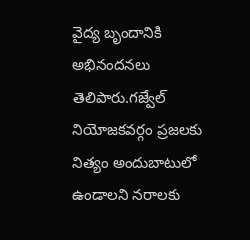వైద్య బృందానికి అభినందనలు తెలిపారు.గజ్వేల్ నియోజకవర్గం ప్రజలకు నిత్యం అందుబాటులో ఉండాలని నరాలకు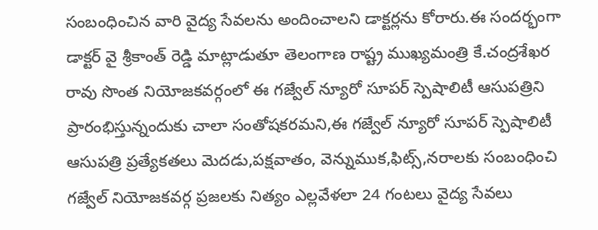సంబంధించిన వారి వైద్య సేవలను అందించాలని డాక్టర్లను కోరారు.ఈ సందర్భంగా డాక్టర్ వై శ్రీకాంత్ రెడ్డి మాట్లాడుతూ తెలంగాణ రాష్ట్ర ముఖ్యమంత్రి కే.చంద్రశేఖర రావు సొంత నియోజకవర్గంలో ఈ గజ్వేల్ న్యూరో సూపర్ స్పెషాలిటీ ఆసుపత్రిని ప్రారంభిస్తున్నందుకు చాలా సంతోషకరమని,ఈ గజ్వేల్ న్యూరో సూపర్ స్పెషాలిటీ ఆసుపత్రి ప్రత్యేకతలు మెదడు,పక్షవాతం, వెన్నుముక,ఫిట్స్,నరాలకు సంబంధించి గజ్వేల్ నియోజకవర్గ ప్రజలకు నిత్యం ఎల్లవేళలా 24 గంటలు వైద్య సేవలు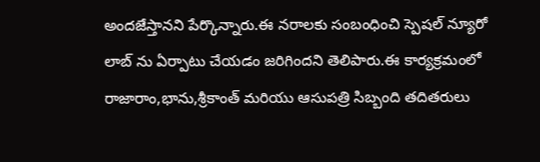అందజేస్తానని పేర్కొన్నారు.ఈ నరాలకు సంబంధించి స్పెషల్ న్యూరో లాబ్ ను ఏర్పాటు చేయడం జరిగిందని తెలిపారు.ఈ కార్యక్రమంలో రాజారాం,భాను,శ్రీకాంత్ మరియు ఆసుపత్రి సిబ్బంది తదితరులు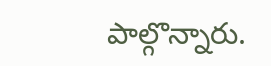పాల్గొన్నారు.